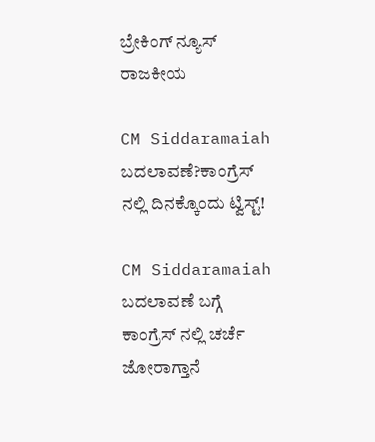ಬ್ರೇಕಿಂಗ್ ನ್ಯೂಸ್
ರಾಜಕೀಯ

CM Siddaramaiah ಬದಲಾವಣೆ?ಕಾಂಗ್ರೆಸ್ ನಲ್ಲಿ ದಿನಕ್ಕೊಂದು ಟ್ವಿಸ್ಟ್!

CM Siddaramaiah ಬದಲಾವಣೆ ಬಗ್ಗೆ ಕಾಂಗ್ರೆಸ್ ನಲ್ಲಿ ಚರ್ಚೆ ಜೋರಾಗ್ತಾನೆ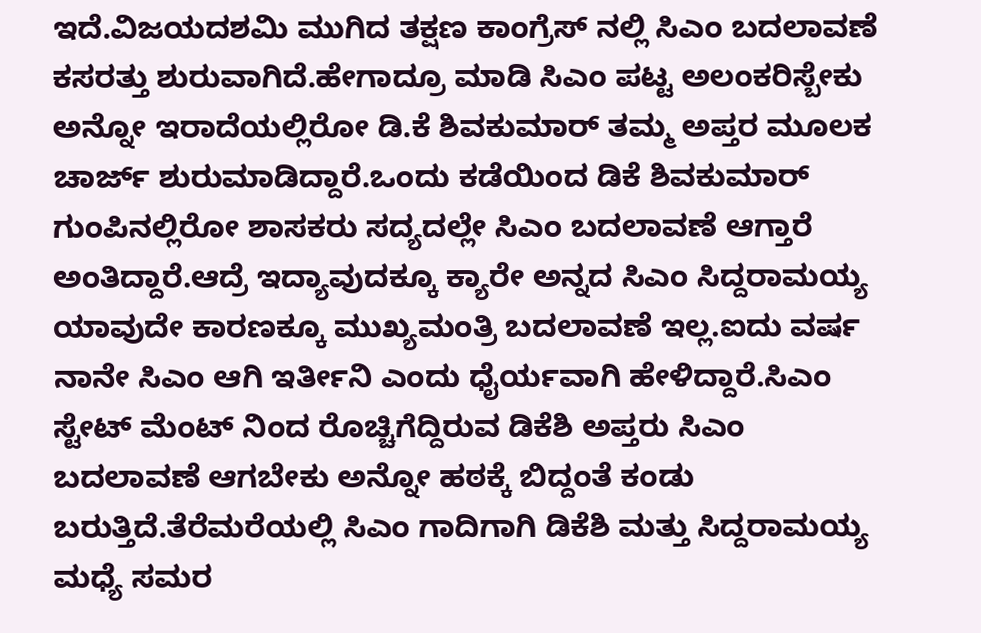ಇದೆ.ವಿಜಯದಶಮಿ ಮುಗಿದ ತಕ್ಷಣ ಕಾಂಗ್ರೆಸ್ ನಲ್ಲಿ ಸಿಎಂ ಬದಲಾವಣೆ ಕಸರತ್ತು ಶುರುವಾಗಿದೆ.ಹೇಗಾದ್ರೂ ಮಾಡಿ ಸಿಎಂ ಪಟ್ಟ ಅಲಂಕರಿಸ್ಬೇಕು ಅನ್ನೋ ಇರಾದೆಯಲ್ಲಿರೋ ಡಿ.ಕೆ ಶಿವಕುಮಾರ್ ತಮ್ಮ ಅಪ್ತರ ಮೂಲಕ ಚಾರ್ಜ್ ಶುರುಮಾಡಿದ್ದಾರೆ.ಒಂದು ಕಡೆಯಿಂದ ಡಿಕೆ ಶಿವಕುಮಾರ್ ಗುಂಪಿನಲ್ಲಿರೋ ಶಾಸಕರು ಸದ್ಯದಲ್ಲೇ ಸಿಎಂ ಬದಲಾವಣೆ ಆಗ್ತಾರೆ ಅಂತಿದ್ದಾರೆ.ಆದ್ರೆ ಇದ್ಯಾವುದಕ್ಕೂ ಕ್ಯಾರೇ ಅನ್ನದ ಸಿಎಂ ಸಿದ್ದರಾಮಯ್ಯ ಯಾವುದೇ ಕಾರಣಕ್ಕೂ ಮುಖ್ಯಮಂತ್ರಿ ಬದಲಾವಣೆ ಇಲ್ಲ.ಐದು ವರ್ಷ ನಾನೇ ಸಿಎಂ ಆಗಿ ಇರ್ತೀನಿ ಎಂದು ಧೈರ್ಯವಾಗಿ ಹೇಳಿದ್ದಾರೆ.ಸಿಎಂ ಸ್ಟೇಟ್ ಮೆಂಟ್ ನಿಂದ ರೊಚ್ಚಿಗೆದ್ದಿರುವ ಡಿಕೆಶಿ ಅಪ್ತರು ಸಿಎಂ ಬದಲಾವಣೆ ಆಗಬೇಕು ಅನ್ನೋ ಹಠಕ್ಕೆ ಬಿದ್ದಂತೆ ಕಂಡು ಬರುತ್ತಿದೆ.ತೆರೆಮರೆಯಲ್ಲಿ ಸಿಎಂ ಗಾದಿಗಾಗಿ ಡಿಕೆಶಿ ಮತ್ತು ಸಿದ್ದರಾಮಯ್ಯ ಮಧ್ಯೆ ಸಮರ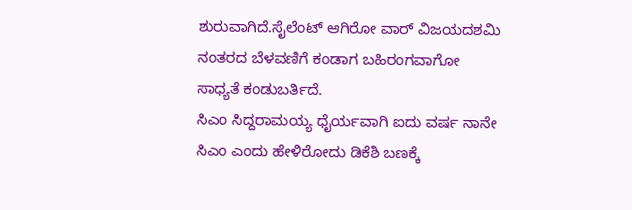ಶುರುವಾಗಿದೆ.ಸೈಲೆಂಟ್ ಆಗಿರೋ ವಾರ್ ವಿಜಯದಶಮಿ ನಂತರದ ಬೆಳವಣಿಗೆ ಕಂಡಾಗ ಬಹಿರಂಗವಾಗೋ ಸಾಧ್ಯತೆ ಕಂಡುಬರ್ತಿದೆ.
ಸಿಎಂ ಸಿದ್ದರಾಮಯ್ಯ ಧೈರ್ಯವಾಗಿ ಐದು ವರ್ಷ ನಾನೇ ಸಿಎಂ ಎಂದು ಹೇಳಿರೋದು ಡಿಕೆಶಿ ಬಣಕ್ಕೆ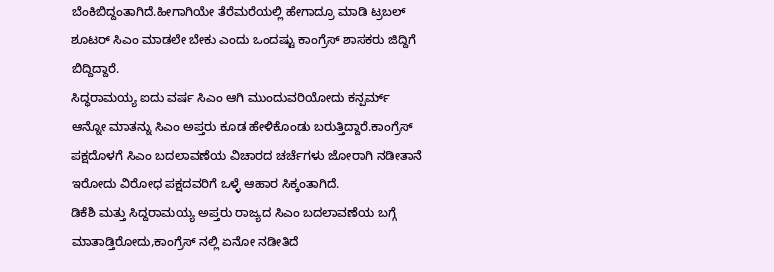ಬೆಂಕಿಬಿದ್ದಂತಾಗಿದೆ.ಹೀಗಾಗಿಯೇ ತೆರೆಮರೆಯಲ್ಲಿ ಹೇಗಾದ್ರೂ ಮಾಡಿ ಟ್ರಬಲ್ ಶೂಟರ್ ಸಿಎಂ ಮಾಡಲೇ ಬೇಕು ಎಂದು ಒಂದಷ್ಟು ಕಾಂಗ್ರೆಸ್ ಶಾಸಕರು ಜಿದ್ದಿಗೆ ಬಿದ್ದಿದ್ದಾರೆ.
ಸಿದ್ಧರಾಮಯ್ಯ ಐದು ವರ್ಷ ಸಿಎಂ ಆಗಿ ಮುಂದುವರಿಯೋದು ಕನ್ಪರ್ಮ್ ಆನ್ನೋ ಮಾತನ್ನು ಸಿಎಂ ಅಪ್ತರು ಕೂಡ ಹೇಳಿಕೊಂಡು ಬರುತ್ತಿದ್ದಾರೆ.ಕಾಂಗ್ರೆಸ್ ಪಕ್ಷದೊಳಗೆ ಸಿಎಂ ಬದಲಾವಣೆಯ ವಿಚಾರದ ಚರ್ಚೆಗಳು ಜೋರಾಗಿ ನಡೀತಾನೆ ಇರೋದು ವಿರೋಧ ಪಕ್ಷದವರಿಗೆ ಒಳ್ಳೆ ಆಹಾರ ಸಿಕ್ಕಂತಾಗಿದೆ.
ಡಿಕೆಶಿ ಮತ್ತು ಸಿದ್ದರಾಮಯ್ಯ ಅಪ್ತರು ರಾಜ್ಯದ ಸಿಎಂ ಬದಲಾವಣೆಯ ಬಗ್ಗೆ ಮಾತಾಡ್ತಿರೋದು,ಕಾಂಗ್ರೆಸ್ ನಲ್ಲಿ ಏನೋ ನಡೀತಿದೆ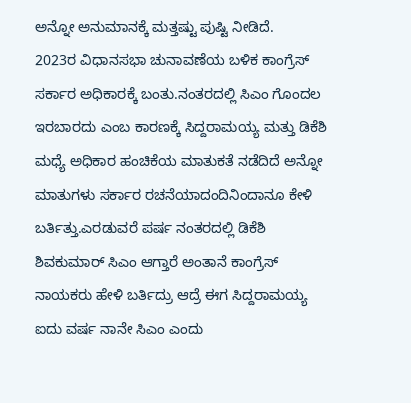ಅನ್ನೋ ಅನುಮಾನಕ್ಕೆ ಮತ್ತಷ್ಟು ಪುಷ್ಟಿ ನೀಡಿದೆ.
2023ರ ವಿಧಾನಸಭಾ ಚುನಾವಣೆಯ ಬಳಿಕ ಕಾಂಗ್ರೆಸ್ ಸರ್ಕಾರ ಅಧಿಕಾರಕ್ಕೆ ಬಂತು.ನಂತರದಲ್ಲಿ ಸಿಎಂ ಗೊಂದಲ ಇರಬಾರದು ಎಂಬ ಕಾರಣಕ್ಕೆ ಸಿದ್ದರಾಮಯ್ಯ ಮತ್ತು ಡಿಕೆಶಿ ಮಧ್ಯೆ ಅಧಿಕಾರ ಹಂಚಿಕೆಯ ಮಾತುಕತೆ ನಡೆದಿದೆ ಅನ್ನೋ ಮಾತುಗಳು ಸರ್ಕಾರ ರಚನೆಯಾದಂದಿನಿಂದಾನೂ ಕೇಳಿ ಬರ್ತಿತ್ತು.ಎರಡುವರೆ ಪರ್ಷ ನಂತರದಲ್ಲಿ ಡಿಕೆಶಿ ಶಿವಕುಮಾರ್ ಸಿಎಂ ಆಗ್ತಾರೆ ಅಂತಾನೆ ಕಾಂಗ್ರೆಸ್ ನಾಯಕರು ಹೇಳಿ ಬರ್ತಿದ್ರು ಆದ್ರೆ ಈಗ ಸಿದ್ದರಾಮಯ್ಯ ಐದು ವರ್ಷ ನಾನೇ ಸಿಎಂ ಎಂದು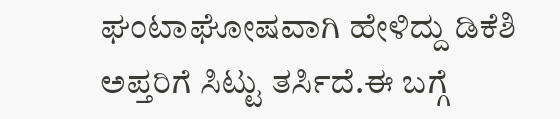ಘಂಟಾಘೋಷವಾಗಿ ಹೇಳಿದ್ದು ಡಿಕೆಶಿ ಅಪ್ತರಿಗೆ ಸಿಟ್ಟು ತರ್ಸಿದೆ.ಈ ಬಗ್ಗೆ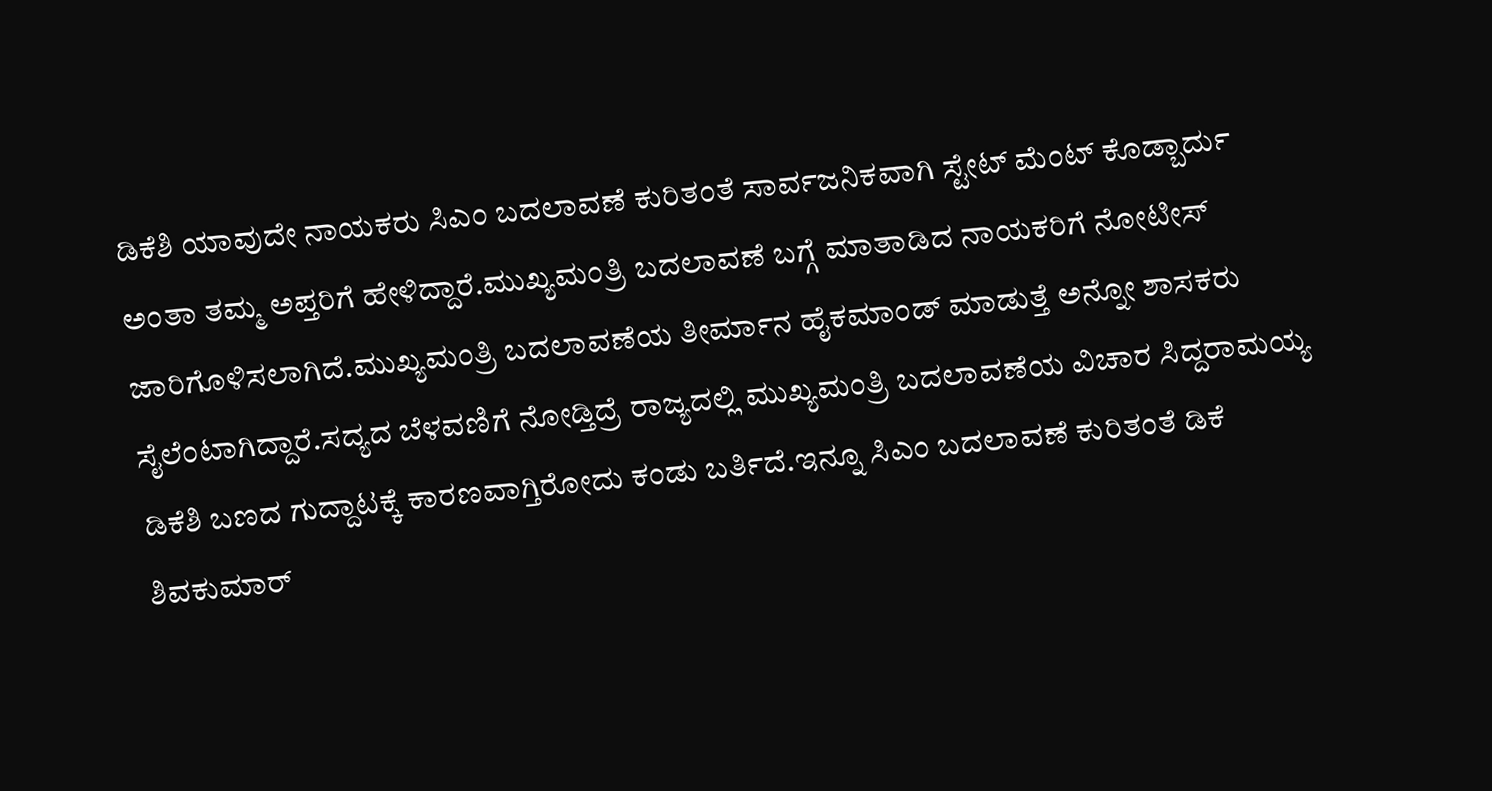ಡಿಕೆಶಿ ಯಾವುದೇ ನಾಯಕರು ಸಿಎಂ ಬದಲಾವಣೆ ಕುರಿತಂತೆ ಸಾರ್ವಜನಿಕವಾಗಿ ಸ್ಟೇಟ್ ಮೆಂಟ್ ಕೊಡ್ಬಾರ್ದು ಅಂತಾ ತಮ್ಮ ಅಪ್ತರಿಗೆ ಹೇಳಿದ್ದಾರೆ.ಮುಖ್ಯಮಂತ್ರಿ ಬದಲಾವಣೆ ಬಗ್ಗೆ ಮಾತಾಡಿದ ನಾಯಕರಿಗೆ ನೋಟೀಸ್ ಜಾರಿಗೊಳಿಸಲಾಗಿದೆ.ಮುಖ್ಯಮಂತ್ರಿ ಬದಲಾವಣೆಯ ತೀರ್ಮಾನ ಹೈಕಮಾಂಡ್ ಮಾಡುತ್ತೆ ಅನ್ನೋ ಶಾಸಕರು ಸೈಲೆಂಟಾಗಿದ್ದಾರೆ.ಸದ್ಯದ ಬೆಳವಣಿಗೆ ನೋಡ್ತಿದ್ರೆ ರಾಜ್ಯದಲ್ಲಿ ಮುಖ್ಯಮಂತ್ರಿ ಬದಲಾವಣೆಯ ವಿಚಾರ ಸಿದ್ದರಾಮಯ್ಯ ಡಿಕೆಶಿ ಬಣದ ಗುದ್ದಾಟಕ್ಕೆ ಕಾರಣವಾಗ್ತಿರೋದು ಕಂಡು ಬರ್ತಿದೆ.ಇನ್ನೂ ಸಿಎಂ ಬದಲಾವಣೆ ಕುರಿತಂತೆ ಡಿಕೆ ಶಿವಕುಮಾರ್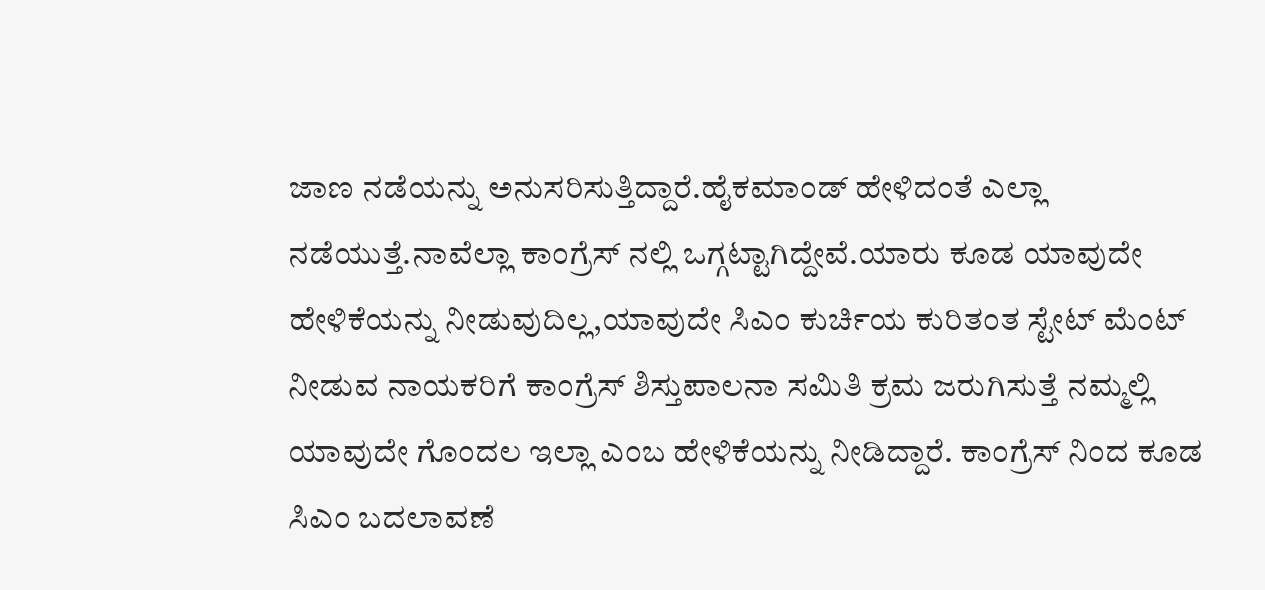ಜಾಣ ನಡೆಯನ್ನು ಅನುಸರಿಸುತ್ತಿದ್ದಾರೆ.ಹೈಕಮಾಂಡ್ ಹೇಳಿದಂತೆ ಎಲ್ಲಾ ನಡೆಯುತ್ತೆ.ನಾವೆಲ್ಲಾ ಕಾಂಗ್ರೆಸ್ ನಲ್ಲಿ ಒಗ್ಗಟ್ಟಾಗಿದ್ದೇವೆ.ಯಾರು ಕೂಡ ಯಾವುದೇ ಹೇಳಿಕೆಯನ್ನು ನೀಡುವುದಿಲ್ಲ,ಯಾವುದೇ ಸಿಎಂ ಕುರ್ಚಿಯ ಕುರಿತಂತ ಸ್ಟೇಟ್ ಮೆಂಟ್ ನೀಡುವ ನಾಯಕರಿಗೆ ಕಾಂಗ್ರೆಸ್ ಶಿಸ್ತುಪಾಲನಾ ಸಮಿತಿ ಕ್ರಮ ಜರುಗಿಸುತ್ತೆ ನಮ್ಮಲ್ಲಿ ಯಾವುದೇ ಗೊಂದಲ ಇಲ್ಲಾ ಎಂಬ ಹೇಳಿಕೆಯನ್ನು ನೀಡಿದ್ದಾರೆ. ಕಾಂಗ್ರೆಸ್ ನಿಂದ ಕೂಡ ಸಿಎಂ ಬದಲಾವಣೆ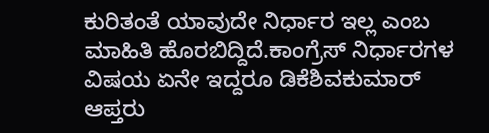ಕುರಿತಂತೆ ಯಾವುದೇ ನಿರ್ಧಾರ ಇಲ್ಲ ಎಂಬ ಮಾಹಿತಿ ಹೊರಬಿದ್ದಿದೆ.ಕಾಂಗ್ರೆಸ್ ನಿರ್ಧಾರಗಳ ವಿಷಯ ಏನೇ ಇದ್ದರೂ ಡಿಕೆಶಿವಕುಮಾರ್ ಆಪ್ತರು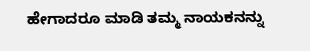ಹೇಗಾದರೂ ಮಾಡಿ ತಮ್ಮ ನಾಯಕನನ್ನು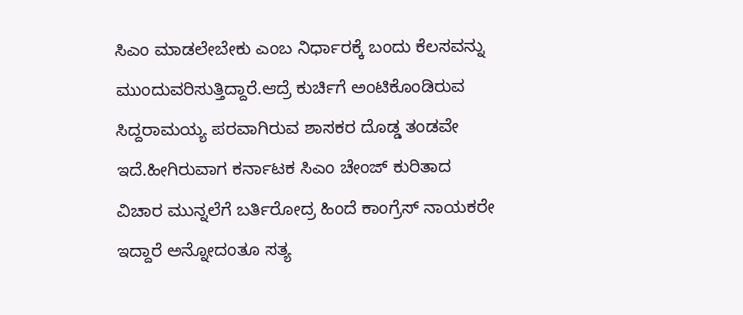ಸಿಎಂ ಮಾಡಲೇಬೇಕು ಎಂಬ ನಿರ್ಧಾರಕ್ಕೆ ಬಂದು ಕೆಲಸವನ್ನು ಮುಂದುವರಿಸುತ್ತಿದ್ದಾರೆ.ಆದ್ರೆ ಕುರ್ಚಿಗೆ ಅಂಟಿಕೊಂಡಿರುವ ಸಿದ್ದರಾಮಯ್ಯ ಪರವಾಗಿರುವ ಶಾಸಕರ ದೊಡ್ಡ ತಂಡವೇ ಇದೆ.ಹೀಗಿರುವಾಗ ಕರ್ನಾಟಕ ಸಿಎಂ ಚೇಂಜ್ ಕುರಿತಾದ ವಿಚಾರ ಮುನ್ನಲೆಗೆ ಬರ್ತಿರೋದ್ರ ಹಿಂದೆ ಕಾಂಗ್ರೆಸ್ ನಾಯಕರೇ ಇದ್ದಾರೆ ಅನ್ನೋದಂತೂ ಸತ್ಯ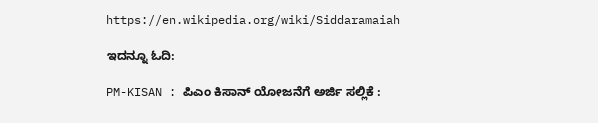https://en.wikipedia.org/wiki/Siddaramaiah

ಇದನ್ನೂ ಓದಿ:

PM-KISAN : ಪಿಎಂ ಕಿಸಾನ್‌ ಯೋಜನೆಗೆ ಅರ್ಜಿ ಸಲ್ಲಿಕೆ :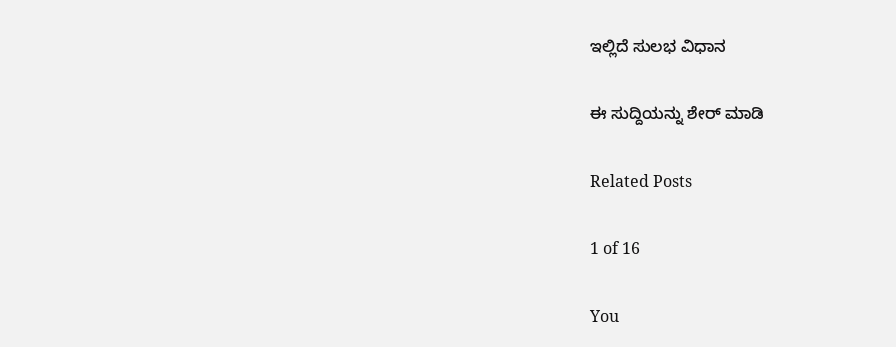ಇಲ್ಲಿದೆ ಸುಲಭ ವಿಧಾನ

ಈ ಸುದ್ದಿಯನ್ನು ಶೇರ್ ಮಾಡಿ

Related Posts

1 of 16

You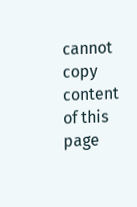cannot copy content of this page